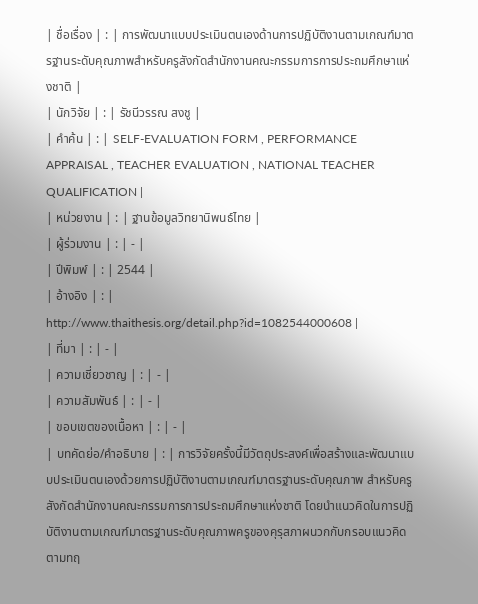| ชื่อเรื่อง | : | การพัฒนาแบบประเมินตนเองด้านการปฏิบัติงานตามเกณฑ์มาตรฐานระดับคุณภาพสำหรับครูสังกัดสำนักงานคณะกรรมการการประถมศึกษาแห่งชาติ |
| นักวิจัย | : | รัชนีวรรณ สงชู |
| คำค้น | : | SELF-EVALUATION FORM , PERFORMANCE APPRAISAL , TEACHER EVALUATION , NATIONAL TEACHER QUALIFICATION |
| หน่วยงาน | : | ฐานข้อมูลวิทยานิพนธ์ไทย |
| ผู้ร่วมงาน | : | - |
| ปีพิมพ์ | : | 2544 |
| อ้างอิง | : | http://www.thaithesis.org/detail.php?id=1082544000608 |
| ที่มา | : | - |
| ความเชี่ยวชาญ | : | - |
| ความสัมพันธ์ | : | - |
| ขอบเขตของเนื้อหา | : | - |
| บทคัดย่อ/คำอธิบาย | : | การวิจัยครั้งนี้มีวัตถุประสงค์เพื่อสร้างและพัฒนาแบบประเมินตนเองด้วยการปฏิบัติงานตามเกณฑ์มาตรฐานระดับคุณภาพ สำหรับครูสังกัดสำนักงานคณะกรรมการการประถมศึกษาแห่งชาติ โดยนำแนวคิดในการปฏิบัติงานตามเกณฑ์มาตรฐานระดับคุณภาพครูของคุรุสภาผนวกกับกรอบแนวคิดตามทฤ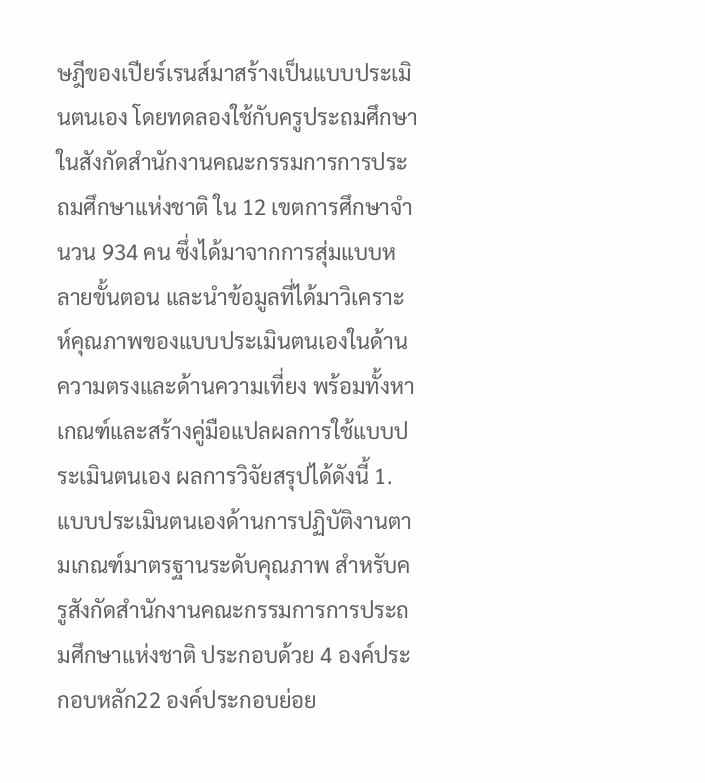ษฎีของเปียร์เรนส์มาสร้างเป็นแบบประเมินตนเอง โดยทดลองใช้กับครูประถมศึกษาในสังกัดสำนักงานคณะกรรมการการประถมศึกษาแห่งชาติ ใน 12 เขตการศึกษาจำนวน 934 คน ซึ่งได้มาจากการสุ่มแบบหลายขั้นตอน และนำข้อมูลที่ได้มาวิเคราะห์คุณภาพของแบบประเมินตนเองในด้านความตรงและด้านความเที่ยง พร้อมทั้งหาเกณฑ์และสร้างคู่มือแปลผลการใช้แบบประเมินตนเอง ผลการวิจัยสรุปได้ดังนี้ 1. แบบประเมินตนเองด้านการปฏิบัติงานตามเกณฑ์มาตรฐานระดับคุณภาพ สำหรับครูสังกัดสำนักงานคณะกรรมการการประถมศึกษาแห่งชาติ ประกอบด้วย 4 องค์ประกอบหลัก22 องค์ประกอบย่อย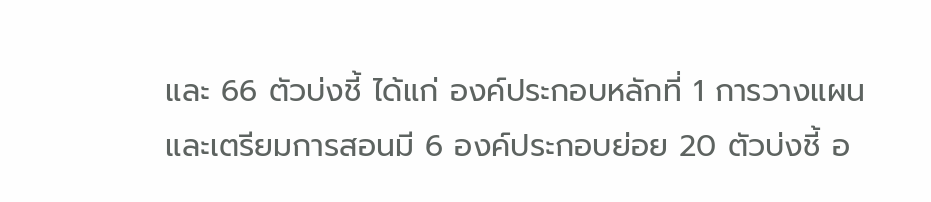และ 66 ตัวบ่งชี้ ได้แก่ องค์ประกอบหลักที่ 1 การวางแผนและเตรียมการสอนมี 6 องค์ประกอบย่อย 20 ตัวบ่งชี้ อ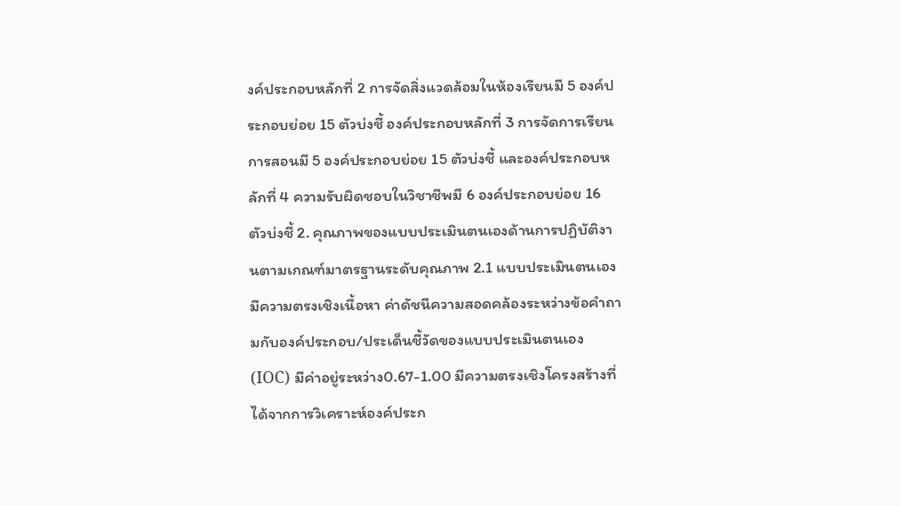งค์ประกอบหลักที่ 2 การจัดสิ่งแวดล้อมในห้องเรียนมี 5 องค์ประกอบย่อย 15 ตัวบ่งชี้ องค์ประกอบหลักที่ 3 การจัดการเรียนการสอนมี 5 องค์ประกอบย่อย 15 ตัวบ่งชี้ และองค์ประกอบหลักที่ 4 ความรับผิดชอบในวิชาชีพมี 6 องค์ประกอบย่อย 16 ตัวบ่งชี้ 2. คุณภาพของแบบประเมินตนเองด้านการปฏิบัติงานตามเกณฑ์มาตรฐานระดับคุณภาพ 2.1 แบบประเมินตนเองมีความตรงเชิงเนื้อหา ค่าดัชนีความสอดคล้องระหว่างข้อคำถามกับองค์ประกอบ/ประเด็นชี้วัดของแบบประเมินตนเอง (IOC) มีค่าอยู่ระหว่าง0.67-1.00 มีความตรงเชิงโครงสร้างที่ได้จากการวิเคราะห์องค์ประก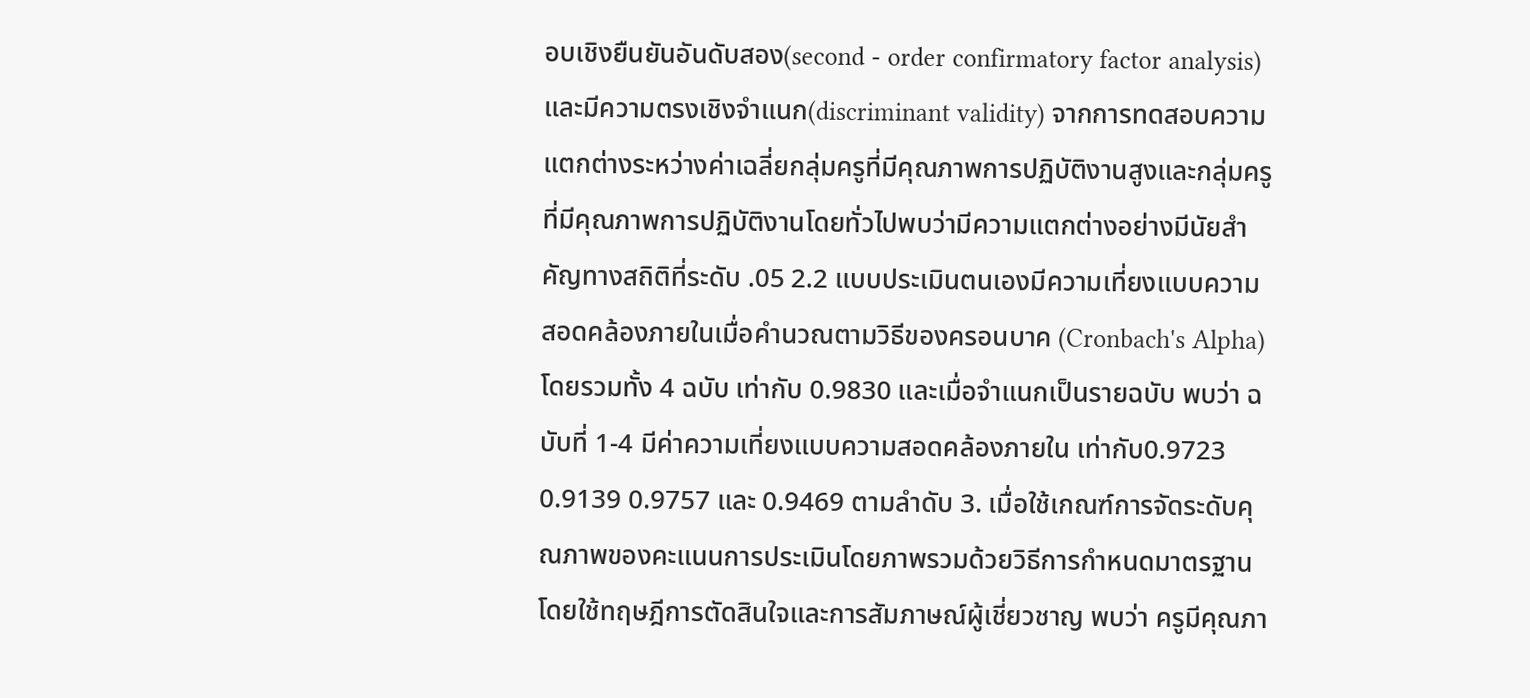อบเชิงยืนยันอันดับสอง(second - order confirmatory factor analysis) และมีความตรงเชิงจำแนก(discriminant validity) จากการทดสอบความแตกต่างระหว่างค่าเฉลี่ยกลุ่มครูที่มีคุณภาพการปฏิบัติงานสูงและกลุ่มครูที่มีคุณภาพการปฏิบัติงานโดยทั่วไปพบว่ามีความแตกต่างอย่างมีนัยสำคัญทางสถิติที่ระดับ .05 2.2 แบบประเมินตนเองมีความเที่ยงแบบความสอดคล้องภายในเมื่อคำนวณตามวิธีของครอนบาค (Cronbach's Alpha) โดยรวมทั้ง 4 ฉบับ เท่ากับ 0.9830 และเมื่อจำแนกเป็นรายฉบับ พบว่า ฉบับที่ 1-4 มีค่าความเที่ยงแบบความสอดคล้องภายใน เท่ากับ0.9723 0.9139 0.9757 และ 0.9469 ตามลำดับ 3. เมื่อใช้เกณฑ์การจัดระดับคุณภาพของคะแนนการประเมินโดยภาพรวมด้วยวิธีการกำหนดมาตรฐานโดยใช้ทฤษฎีการตัดสินใจและการสัมภาษณ์ผู้เชี่ยวชาญ พบว่า ครูมีคุณภา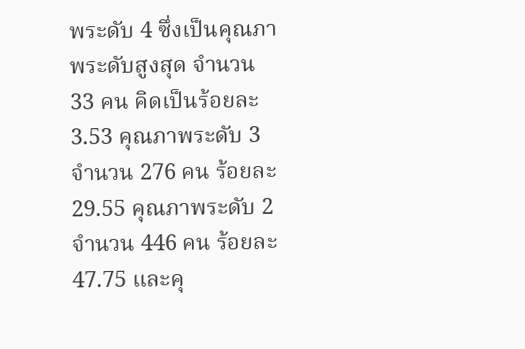พระดับ 4 ซึ่งเป็นคุณภาพระดับสูงสุด จำนวน 33 คน คิดเป็นร้อยละ 3.53 คุณภาพระดับ 3จำนวน 276 คน ร้อยละ 29.55 คุณภาพระดับ 2 จำนวน 446 คน ร้อยละ 47.75 และคุ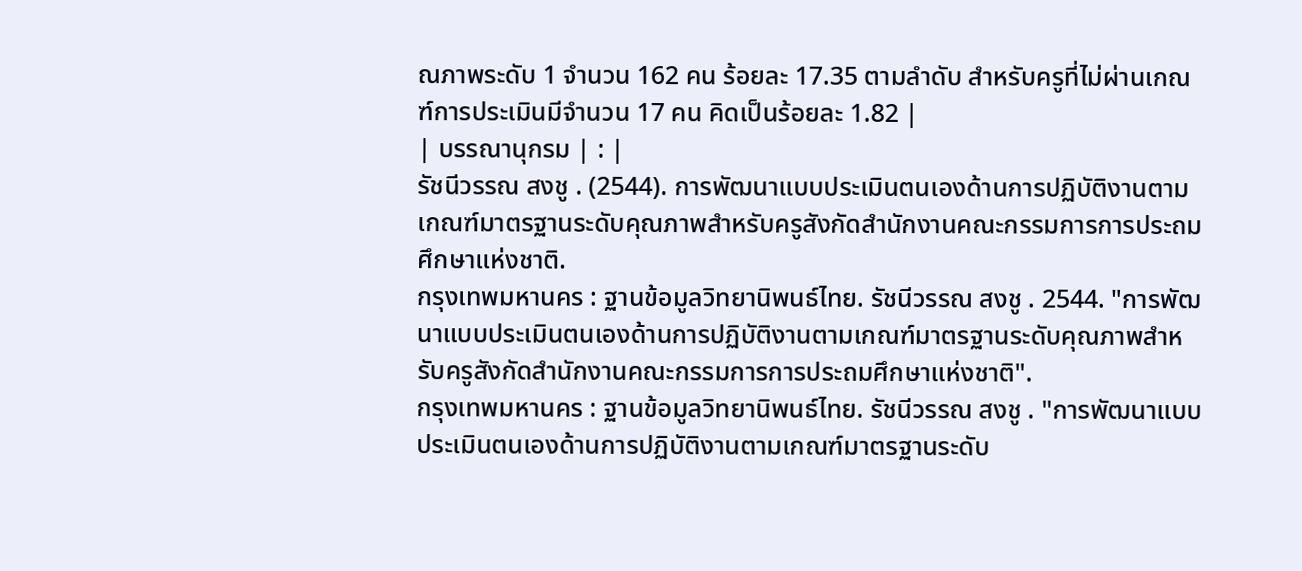ณภาพระดับ 1 จำนวน 162 คน ร้อยละ 17.35 ตามลำดับ สำหรับครูที่ไม่ผ่านเกณฑ์การประเมินมีจำนวน 17 คน คิดเป็นร้อยละ 1.82 |
| บรรณานุกรม | : |
รัชนีวรรณ สงชู . (2544). การพัฒนาแบบประเมินตนเองด้านการปฏิบัติงานตามเกณฑ์มาตรฐานระดับคุณภาพสำหรับครูสังกัดสำนักงานคณะกรรมการการประถมศึกษาแห่งชาติ.
กรุงเทพมหานคร : ฐานข้อมูลวิทยานิพนธ์ไทย. รัชนีวรรณ สงชู . 2544. "การพัฒนาแบบประเมินตนเองด้านการปฏิบัติงานตามเกณฑ์มาตรฐานระดับคุณภาพสำหรับครูสังกัดสำนักงานคณะกรรมการการประถมศึกษาแห่งชาติ".
กรุงเทพมหานคร : ฐานข้อมูลวิทยานิพนธ์ไทย. รัชนีวรรณ สงชู . "การพัฒนาแบบประเมินตนเองด้านการปฏิบัติงานตามเกณฑ์มาตรฐานระดับ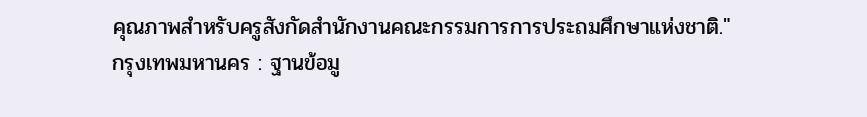คุณภาพสำหรับครูสังกัดสำนักงานคณะกรรมการการประถมศึกษาแห่งชาติ."
กรุงเทพมหานคร : ฐานข้อมู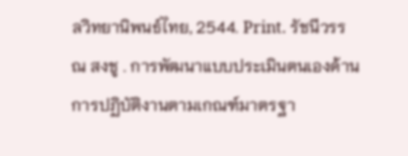ลวิทยานิพนธ์ไทย, 2544. Print. รัชนีวรรณ สงชู . การพัฒนาแบบประเมินตนเองด้านการปฏิบัติงานตามเกณฑ์มาตรฐา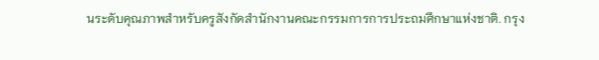นระดับคุณภาพสำหรับครูสังกัดสำนักงานคณะกรรมการการประถมศึกษาแห่งชาติ. กรุง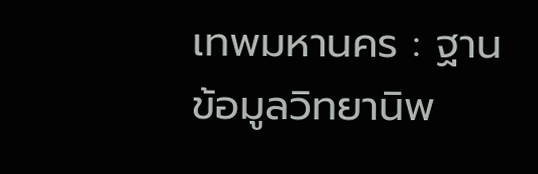เทพมหานคร : ฐานข้อมูลวิทยานิพ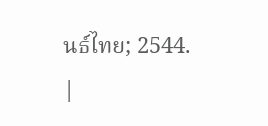นธ์ไทย; 2544.
|